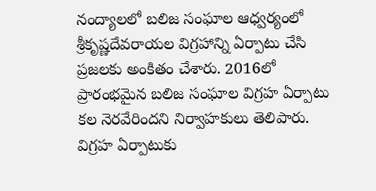నంద్యాలలో బలిజ సంఘాల ఆధ్వర్యంలో శ్రీకృష్ణదేవరాయల విగ్రహాన్ని ఏర్పాటు చేసి ప్రజలకు అంకితం చేశారు. 2016లో ప్రారంభమైన బలిజ సంఘాల విగ్రహ ఏర్పాటు కల నెరవేరిందని నిర్వాహకులు తెలిపారు. విగ్రహ ఏర్పాటుకు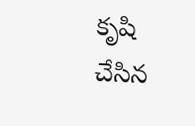కృషి చేసిన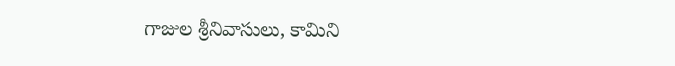గాజుల శ్రీనివాసులు, కామిని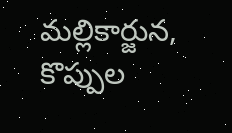మల్లికార్జున, కొప్పుల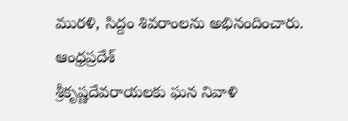మురళి, సిద్దం శివరాంలను అభినందించారు.
ఆంధ్రప్రదేశ్
శ్రీకృష్ణదేవరాయలకు ఘన నివాళి